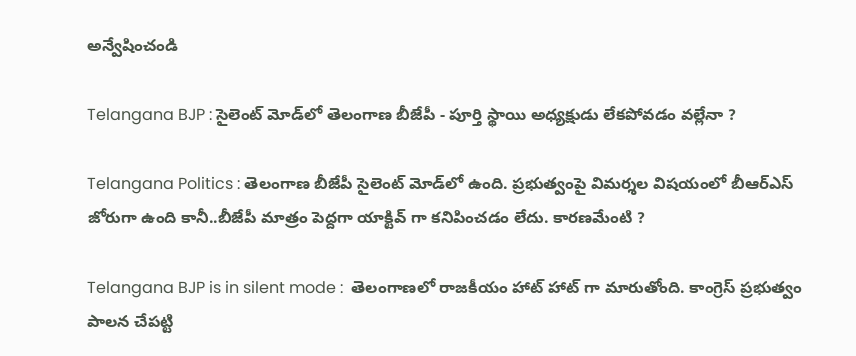అన్వేషించండి

Telangana BJP : సైలెంట్ మోడ్‌లో తెలంగాణ బీజేపీ - పూర్తి స్థాయి అధ్యక్షుడు లేకపోవడం వల్లేనా ?

Telangana Politics : తెలంగాణ బీజేపీ సైలెంట్ మోడ్‌లో ఉంది. ప్రభుత్వంపై విమర్శల విషయంలో బీఆర్ఎస్ జోరుగా ఉంది కానీ..బీజేపీ మాత్రం పెద్దగా యాక్టివ్ గా కనిపించడం లేదు. కారణమేంటి ?

Telangana BJP is in silent mode :  తెలంగాణలో రాజకీయం హాట్ హాట్ గా మారుతోంది. కాంగ్రెస్ ప్రభుత్వం పాలన చేపట్టి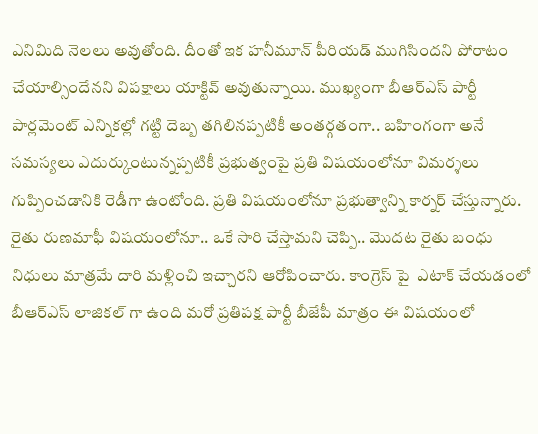ఎనిమిది నెలలు అవుతోంది. దీంతో ఇక హనీమూన్ పీరియడ్ ముగిసిందని పోరాటం చేయాల్సిందేనని విపక్షాలు యాక్టివ్ అవుతున్నాయి. ముఖ్యంగా బీఆర్ఎస్ పార్టీ పార్లమెంట్ ఎన్నికల్లో గట్టి దెబ్బ తగిలినప్పటికీ అంతర్గతంగా.. బహింగంగా అనే సమస్యలు ఎదుర్కుంటున్నప్పటికీ ప్రభుత్వంపై ప్రతి విషయంలోనూ విమర్శలు గుప్పించడానికి రెడీగా ఉంటోంది. ప్రతి విషయంలోనూ ప్రభుత్వాన్ని కార్నర్ చేస్తున్నారు. రైతు రుణమాఫీ విషయంలోనూ.. ఒకే సారి చేస్తామని చెప్పి.. మొదట రైతు బంధు నిధులు మాత్రమే దారి మళ్లించి ఇచ్చారని ఆరోపించారు. కాంగ్రెస్ పై  ఎటాక్ చేయడంలో బీఆర్ఎస్ లాజికల్ గా ఉంది మరో ప్రతిపక్ష పార్టీ బీజేపీ మాత్రం ఈ విషయంలో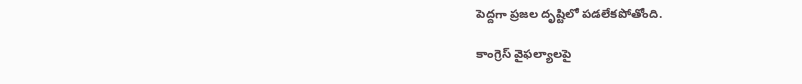పెద్దగా ప్రజల దృష్టిలో పడలేకపోతోంది.

కాంగ్రెస్ వైఫల్యాలపై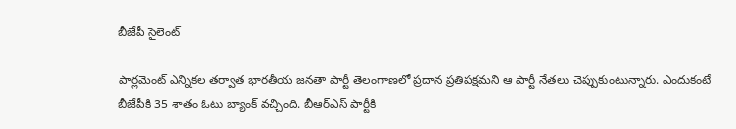బీజేపీ సైలెంట్

పార్లమెంట్ ఎన్నికల తర్వాత భారతీయ జనతా పార్టీ తెలంగాణలో ప్రదాన ప్రతిపక్షమని ఆ పార్టీ నేతలు చెప్పుకుంటున్నారు. ఎందుకంటే బీజేపీకి 35 శాతం ఓటు బ్యాంక్ వచ్చింది. బీఆర్ఎస్ పార్టీకి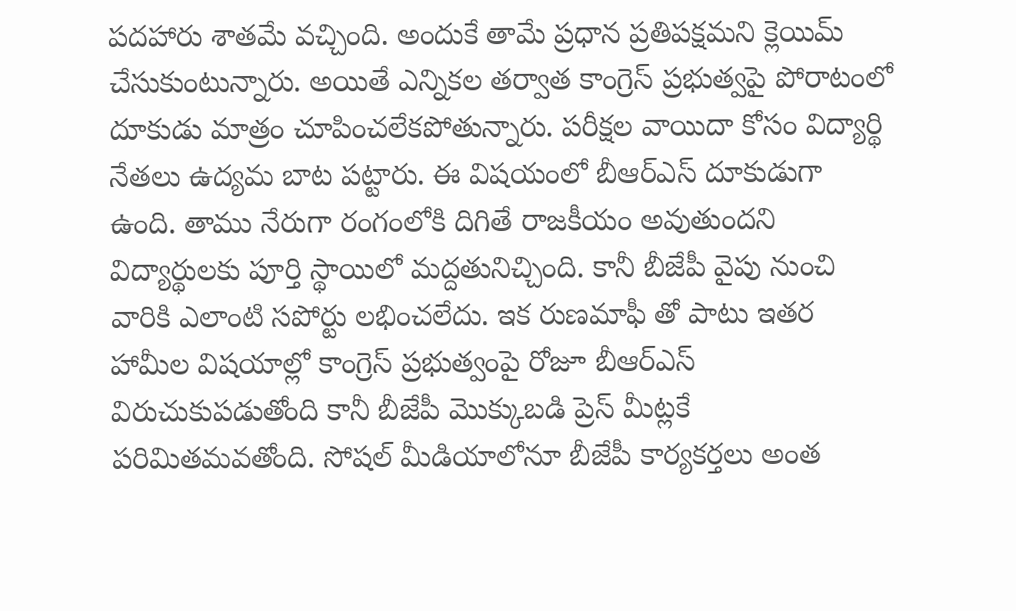పదహారు శాతమే వచ్చింది. అందుకే తామే ప్రధాన ప్రతిపక్షమని క్లెయిమ్ చేసుకుంటున్నారు. అయితే ఎన్నికల తర్వాత కాంగ్రెస్ ప్రభుత్వపై పోరాటంలో దూకుడు మాత్రం చూపించలేకపోతున్నారు. పరీక్షల వాయిదా కోసం విద్యార్థి నేతలు ఉద్యమ బాట పట్టారు. ఈ విషయంలో బీఆర్ఎస్ దూకుడుగా ఉంది. తాము నేరుగా రంగంలోకి దిగితే రాజకీయం అవుతుందని విద్యార్థులకు పూర్తి స్థాయిలో మద్దతునిచ్చింది. కానీ బీజేపీ వైపు నుంచి వారికి ఎలాంటి సపోర్టు లభించలేదు. ఇక రుణమాఫీ తో పాటు ఇతర హామీల విషయాల్లో కాంగ్రెస్ ప్రభుత్వంపై రోజూ బీఆర్ఎస్ విరుచుకుపడుతోంది కానీ బీజేపీ మొక్కుబడి ప్రెస్ మీట్లకే పరిమితమవతోంది. సోషల్ మీడియాలోనూ బీజేపీ కార్యకర్తలు అంత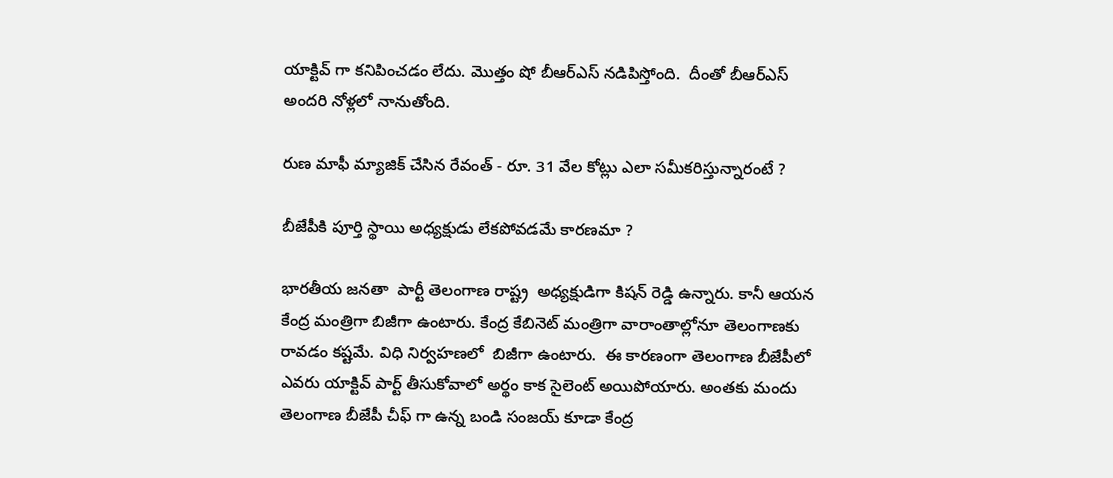యాక్టివ్ గా కనిపించడం లేదు. మొత్తం షో బీఆర్ఎస్ నడిపిస్తోంది.  దీంతో బీఆర్ఎస్ అందరి నోళ్లలో నానుతోంది.

రుణ మాఫీ మ్యాజిక్ చేసిన రేవంత్ - రూ. 31 వేల కోట్లు ఎలా సమీకరిస్తున్నారంటే ?

బీజేపీకి పూర్తి స్థాయి అధ్యక్షుడు లేకపోవడమే కారణమా ?

భారతీయ జనతా  పార్టీ తెలంగాణ రాష్ట్ర  అధ్యక్షుడిగా కిషన్ రెడ్డి ఉన్నారు. కానీ ఆయన కేంద్ర మంత్రిగా బిజీగా ఉంటారు. కేంద్ర కేబినెట్ మంత్రిగా వారాంతాల్లోనూ తెలంగాణకు రావడం కష్టమే. విధి నిర్వహణలో  బిజీగా ఉంటారు.  ఈ కారణంగా తెలంగాణ బీజేపీలో ఎవరు యాక్టివ్ పార్ట్ తీసుకోవాలో అర్థం కాక సైలెంట్ అయిపోయారు. అంతకు మందు తెలంగాణ బీజేపీ చీఫ్ గా ఉన్న బండి సంజయ్ కూడా కేంద్ర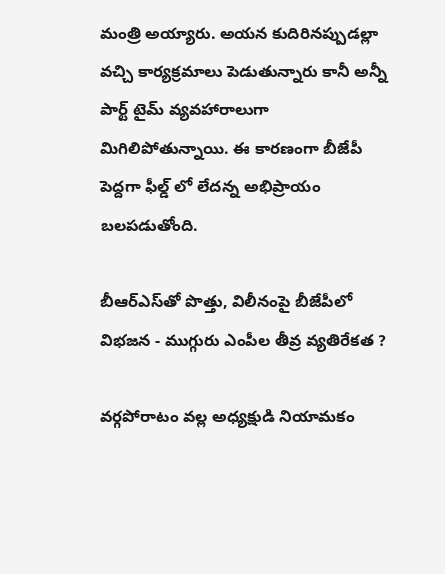మంత్రి అయ్యారు. అయన కుదిరినప్పుడల్లా వచ్చి కార్యక్రమాలు పెడుతున్నారు కానీ అన్నీ పార్ట్ టైమ్ వ్యవహారాలుగా  మిగిలిపోతున్నాయి. ఈ కారణంగా బీజేపీ పెద్దగా ఫీల్డ్ లో లేదన్న అభిప్రాయం బలపడుతోంది.

బీఆర్ఎస్‌తో పొత్తు, విలీనంపై బీజేపీలో విభజన - ముగ్గురు ఎంపీల తీవ్ర వ్యతిరేకత ?

వర్గపోరాటం వల్ల అధ్యక్షుడి నియామకం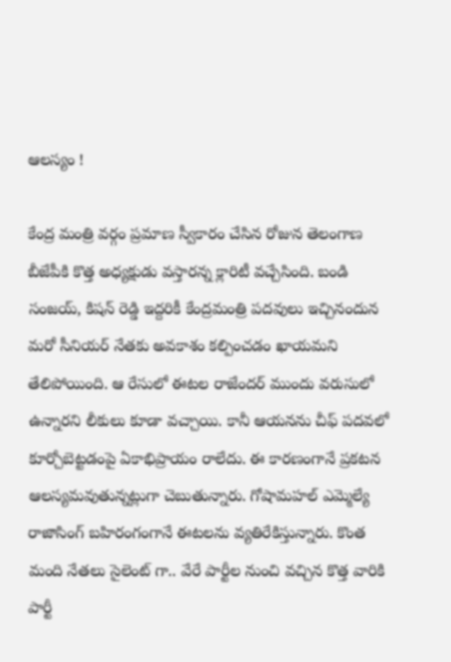ఆలస్యం !

కేంద్ర మంత్రి వర్గం ప్రమాణ స్వీకారం చేసిన రోజున తెలంగాణ బీజేపీకి కొత్త అధ్యక్షుడు వస్తారన్న క్లారిటీ వచ్చేసింది. బండి సంజయ్, కిషన్ రెడ్డి ఇద్దరికీ కేంద్రమంత్రి పదవులు ఇచ్చినందున మరో సీనియర్ నేతకు అవకాశం కల్పించడం ఖాయమని తేలిపోయింది. ఆ రేసులో ఈటల రాజేందర్ ముందు వరుసులో ఉన్నారని లీకులు కూడా వచ్చాయి. కానీ ఆయనను చీఫ్ పదవలో కూర్చోబెట్టడంపై ఏకాభిప్రాయం రాలేదు. ఈ కారణంగానే ప్రకటన ఆలస్యమవుతున్నట్లుగా చెబుతున్నారు. గోషామహల్ ఎమ్మెల్యే రాజాసింగ్ బహిరంగంగానే ఈటలను వ్యతిరేకిస్తున్నారు. కొంత మంది నేతలు సైలెంట్ గా.. వేరే పార్టీల నుంచి వచ్చిన కొత్త వారికి పార్టీ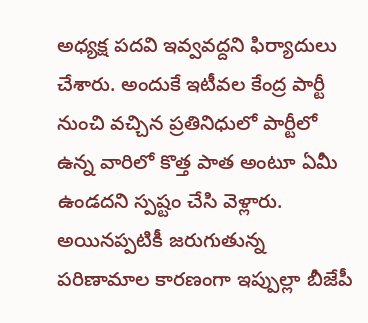అధ్యక్ష పదవి ఇవ్వవద్దని ఫిర్యాదులు చేశారు. అందుకే ఇటీవల కేంద్ర పార్టీ నుంచి వచ్చిన ప్రతినిధులో పార్టీలో ఉన్న వారిలో కొత్త పాత అంటూ ఏమీ ఉండదని స్పష్టం చేసి వెళ్లారు. అయినప్పటికీ జరుగుతున్న పరిణామాల కారణంగా ఇప్పుల్లా బీజేపీ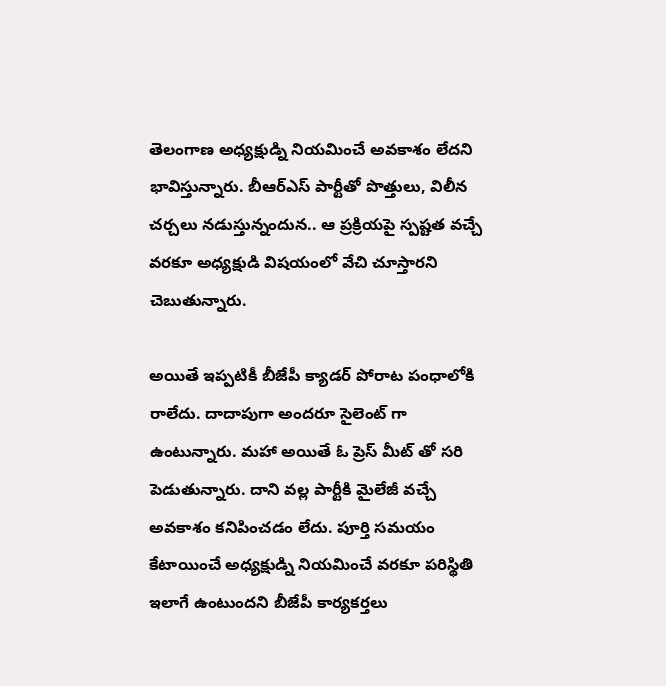తెలంగాణ అధ్యక్షుడ్ని నియమించే అవకాశం లేదని భావిస్తున్నారు. బీఆర్ఎస్ పార్టీతో పొత్తులు, విలీన చర్చలు నడుస్తున్నందున.. ఆ ప్రక్రియపై స్పష్టత వచ్చే వరకూ అధ్యక్షుడి విషయంలో వేచి చూస్తారని చెబుతున్నారు.

అయితే ఇప్పటికీ బీజేపీ క్యాడర్ పోరాట పంధాలోకి రాలేదు. దాదాపుగా అందరూ సైలెంట్ గా ఉంటున్నారు. మహా అయితే ఓ ప్రెస్ మీట్ తో సరి పెడుతున్నారు. దాని వల్ల పార్టీకి మైలేజీ వచ్చే అవకాశం కనిపించడం లేదు. పూర్తి సమయం కేటాయించే అధ్యక్షుడ్ని నియమించే వరకూ పరిస్థితి ఇలాగే ఉంటుందని బీజేపీ కార్యకర్తలు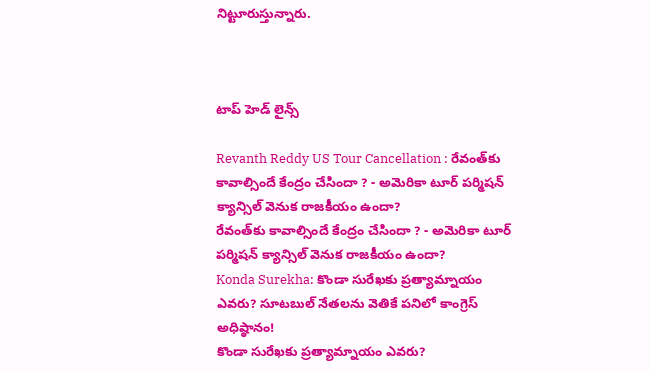నిట్టూరుస్తున్నారు.



టాప్ హెడ్ లైన్స్

Revanth Reddy US Tour Cancellation : రేవంత్‌కు కావాల్సిందే కేంద్రం చేసిందా ? - అమెరికా టూర్ పర్మిషన్ క్యాన్సిల్ వెనుక రాజకీయం ఉందా?
రేవంత్‌కు కావాల్సిందే కేంద్రం చేసిందా ? - అమెరికా టూర్ పర్మిషన్ క్యాన్సిల్ వెనుక రాజకీయం ఉందా?
Konda Surekha: కొండా సురేఖకు ప్రత్యామ్నాయం ఎవరు? సూటబుల్‌ నేతలను వెతికే పనిలో కాంగ్రెస్‌ అధిష్ఠానం!
కొండా సురేఖకు ప్రత్యామ్నాయం ఎవరు?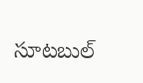సూటబుల్‌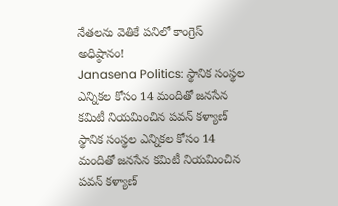నేతలను వెతికే పనిలో కాంగ్రెస్‌ అధిష్ఠానం!
Janasena Politics: స్థానిక సంస్థల ఎన్నికల కోసం 14 మందితో జనసేన కమిటీ నియమించిన పవన్ కళ్యాణ్
స్థానిక సంస్థల ఎన్నికల కోసం 14 మందితో జనసేన కమిటీ నియమించిన పవన్ కళ్యాణ్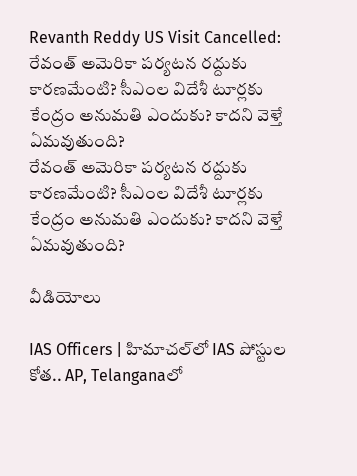Revanth Reddy US Visit Cancelled: రేవంత్ అమెరికా పర్యటన రద్దుకు కారణమేంటి? సీఎంల విదేశీ టూర్లకు కేంద్రం అనుమతి ఎందుకు? కాదని వెళ్తే ఏమవుతుంది?
రేవంత్ అమెరికా పర్యటన రద్దుకు కారణమేంటి? సీఎంల విదేశీ టూర్లకు కేంద్రం అనుమతి ఎందుకు? కాదని వెళ్తే ఏమవుతుంది?

వీడియోలు

IAS Officers | హిమాచల్‌లో IAS పోస్టుల కోత.. AP, Telanganaలో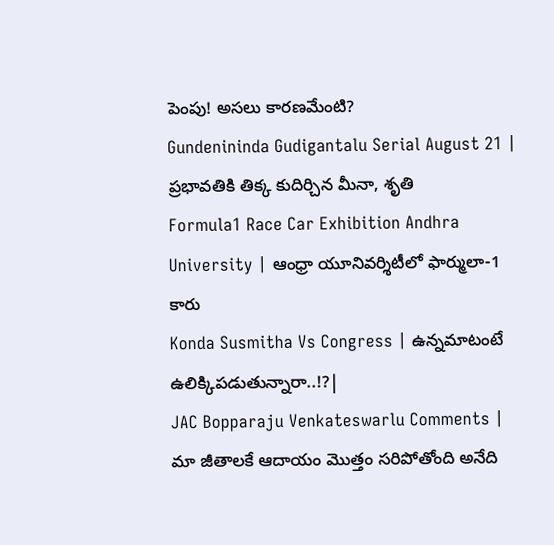పెంపు! అసలు కారణమేంటి?
Gundenininda Gudigantalu Serial August 21 | ప్రభావతికి తిక్క కుదిర్చిన మీనా, శృతి
Formula1 Race Car Exhibition Andhra University | ఆంధ్రా యూనివర్శిటీలో ఫార్ములా-1 కారు
Konda Susmitha Vs Congress | ఉన్నమాటంటే ఉలిక్కిపడుతున్నారా..!?|
JAC Bopparaju Venkateswarlu Comments | మా జీతాలకే ఆదాయం మొత్తం సరిపోతోంది అనేది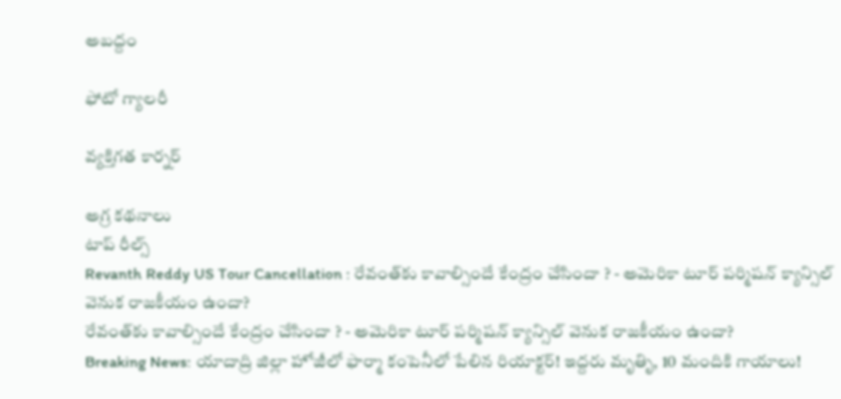అబద్దం

ఫోటో గ్యాలరీ

వ్యక్తిగత కార్నర్

అగ్ర కథనాలు
టాప్ రీల్స్
Revanth Reddy US Tour Cancellation : రేవంత్‌కు కావాల్సిందే కేంద్రం చేసిందా ? - అమెరికా టూర్ పర్మిషన్ క్యాన్సిల్ వెనుక రాజకీయం ఉందా?
రేవంత్‌కు కావాల్సిందే కేంద్రం చేసిందా ? - అమెరికా టూర్ పర్మిషన్ క్యాన్సిల్ వెనుక రాజకీయం ఉందా?
Breaking News: యాదాద్రి జిల్లా హోజీలో ఫార్మా కంపెనీలో పేలిన రియాక్టర్! ఇద్దరు మృతిృ, 10 మందికి గాయాలు!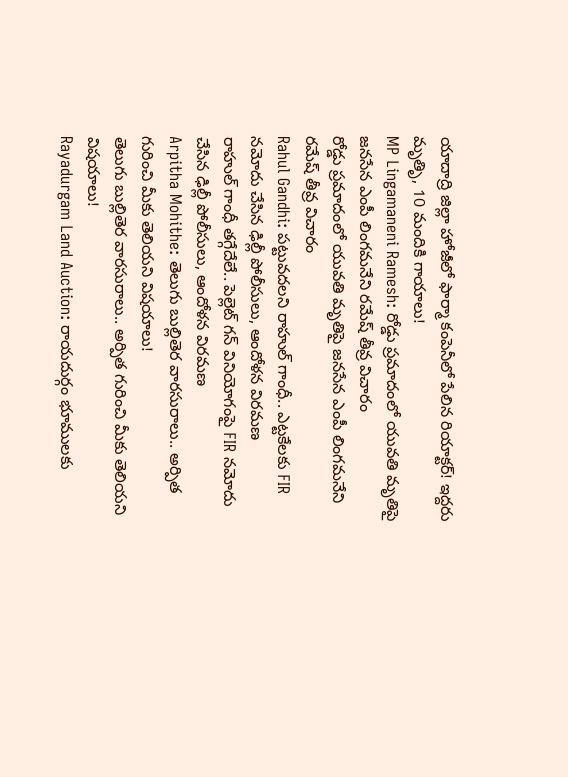యాదాద్రి జిల్లా హోజీలో ఫార్మా కంపెనీలో పేలిన రియాక్టర్! ఇద్దరు మృతిృ, 10 మందికి గాయాలు!
MP Lingamaneni Ramesh: రోడ్డు ప్రమాదంలో యువతి మృతిపై జనసేన ఎంపీ లింగమనేని రమేష్ తీవ్ర విచారం
రోడ్డు ప్రమాదంలో యువతి మృతిపై జనసేన ఎంపీ లింగమనేని రమేష్ తీవ్ర విచారం
Rahul Gandhi: పట్టువదలని రాహుల్ గాంధీ.. ఎట్టకేలకు FIR నమోదు చేసిన ఢిల్లీ పోలీసులు, ఆందోళన విరమణ
రాహుల్ గాంధీ తగ్గేదేలే.. పెల్లెట్ గన్ వినియోగంపై FIR నమోదు చేసిన ఢిల్లీ పోలీసులు, ఆందోళన విరమణ
Arpitha Mohithe: తెలుగు బుల్లితెర వారసురాలు.. అర్పిత గురించి మీకు తెలియని విషయాలు!
తెలుగు బుల్లితెర వారసురాలు.. అర్పిత గురించి మీకు తెలియని విషయాలు!
Rayadurgam Land Auction: రాయదుర్గం భూములకు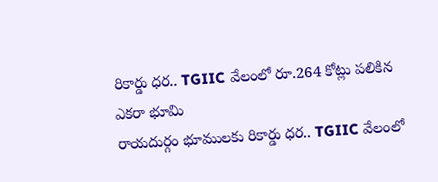రికార్డు ధర.. TGIIC వేలంలో రూ.264 కోట్లు పలికిన ఎకరా భూమి
రాయదుర్గం భూములకు రికార్డు ధర.. TGIIC వేలంలో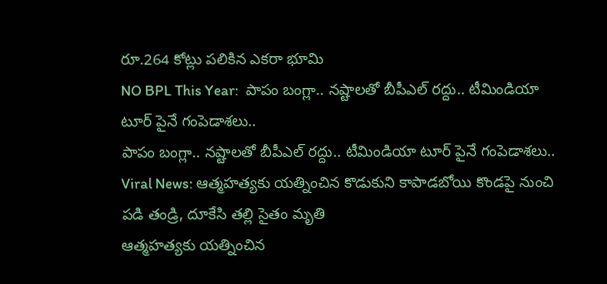రూ.264 కోట్లు పలికిన ఎకరా భూమి
NO BPL This Year:  పాపం బంగ్లా.. న‌ష్టాల‌తో బీపీఎల్ ర‌ద్దు.. టీమిండియా టూర్ పైనే గంపెడాశలు..
పాపం బంగ్లా.. న‌ష్టాల‌తో బీపీఎల్ ర‌ద్దు.. టీమిండియా టూర్ పైనే గంపెడాశలు..
Viral News: ఆత్మహత్యకు యత్నించిన కొడుకుని కాపాడబోయి కొండపై నుంచి పడి తండ్రి, దూకేసి తల్లి సైతం మృతి
ఆత్మహత్యకు యత్నించిన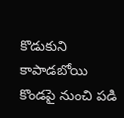కొడుకుని కాపాడబోయి కొండపై నుంచి పడి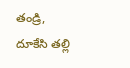తండ్రి, దూకేసి తల్లి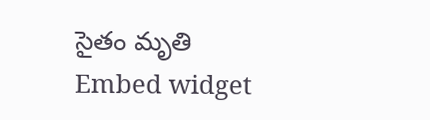సైతం మృతి
Embed widget